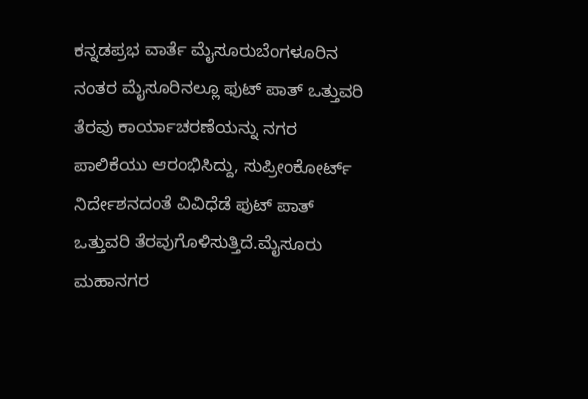ಕನ್ನಡಪ್ರಭ ವಾರ್ತೆ ಮೈಸೂರುಬೆಂಗಳೂರಿನ ನಂತರ ಮೈಸೂರಿನಲ್ಲೂ ಫುಟ್ ಪಾತ್ ಒತ್ತುವರಿ ತೆರವು ಕಾರ್ಯಾಚರಣೆಯನ್ನು ನಗರ ಪಾಲಿಕೆಯು ಆರಂಭಿಸಿದ್ದು, ಸುಪ್ರೀಂಕೋರ್ಟ್ ನಿರ್ದೇಶನದಂತೆ ವಿವಿಧೆಡೆ ಫುಟ್ ಪಾತ್ ಒತ್ತುವರಿ ತೆರವುಗೊಳಿಸುತ್ತಿದೆ.ಮೈಸೂರು ಮಹಾನಗರ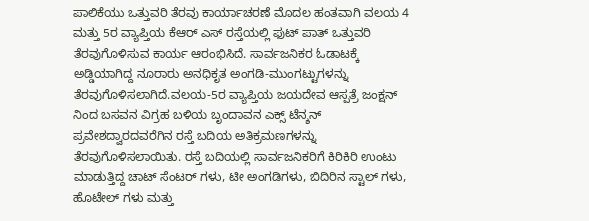ಪಾಲಿಕೆಯು ಒತ್ತುವರಿ ತೆರವು ಕಾರ್ಯಾಚರಣೆ ಮೊದಲ ಹಂತವಾಗಿ ವಲಯ 4 ಮತ್ತು 5ರ ವ್ಯಾಪ್ತಿಯ ಕೆಆರ್ ಎಸ್ ರಸ್ತೆಯಲ್ಲಿ ಫುಟ್ ಪಾತ್ ಒತ್ತುವರಿ ತೆರವುಗೊಳಿಸುವ ಕಾರ್ಯ ಆರಂಭಿಸಿದೆ. ಸಾರ್ವಜನಿಕರ ಓಡಾಟಕ್ಕೆ ಅಡ್ಡಿಯಾಗಿದ್ದ ನೂರಾರು ಅನಧಿಕೃತ ಅಂಗಡಿ-ಮುಂಗಟ್ಟುಗಳನ್ನು ತೆರವುಗೊಳಿಸಲಾಗಿದೆ.ವಲಯ-5ರ ವ್ಯಾಪ್ತಿಯ ಜಯದೇವ ಆಸ್ಪತ್ರೆ ಜಂಕ್ಷನ್ ನಿಂದ ಬಸವನ ವಿಗ್ರಹ ಬಳಿಯ ಬೃಂದಾವನ ಎಕ್ಸ್ ಟೆನ್ಶನ್ ಪ್ರವೇಶದ್ವಾರದವರೆಗಿನ ರಸ್ತೆ ಬದಿಯ ಅತಿಕ್ರಮಣಗಳನ್ನು ತೆರವುಗೊಳಿಸಲಾಯಿತು. ರಸ್ತೆ ಬದಿಯಲ್ಲಿ ಸಾರ್ವಜನಿಕರಿಗೆ ಕಿರಿಕಿರಿ ಉಂಟು ಮಾಡುತ್ತಿದ್ದ ಚಾಟ್ ಸೆಂಟರ್ ಗಳು, ಟೀ ಅಂಗಡಿಗಳು, ಬಿದಿರಿನ ಸ್ಟಾಲ್ ಗಳು, ಹೊಟೇಲ್ ಗಳು ಮತ್ತು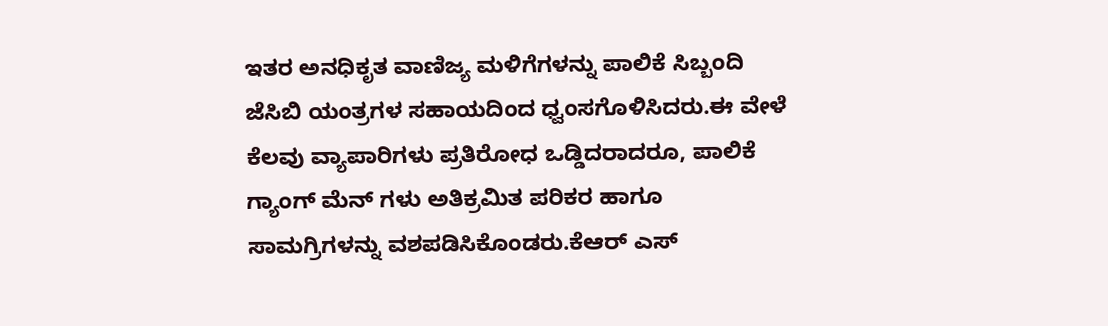ಇತರ ಅನಧಿಕೃತ ವಾಣಿಜ್ಯ ಮಳಿಗೆಗಳನ್ನು ಪಾಲಿಕೆ ಸಿಬ್ಬಂದಿ ಜೆಸಿಬಿ ಯಂತ್ರಗಳ ಸಹಾಯದಿಂದ ಧ್ವಂಸಗೊಳಿಸಿದರು.ಈ ವೇಳೆ ಕೆಲವು ವ್ಯಾಪಾರಿಗಳು ಪ್ರತಿರೋಧ ಒಡ್ಡಿದರಾದರೂ, ಪಾಲಿಕೆ ಗ್ಯಾಂಗ್ ಮೆನ್ ಗಳು ಅತಿಕ್ರಮಿತ ಪರಿಕರ ಹಾಗೂ ಸಾಮಗ್ರಿಗಳನ್ನು ವಶಪಡಿಸಿಕೊಂಡರು.ಕೆಆರ್ ಎಸ್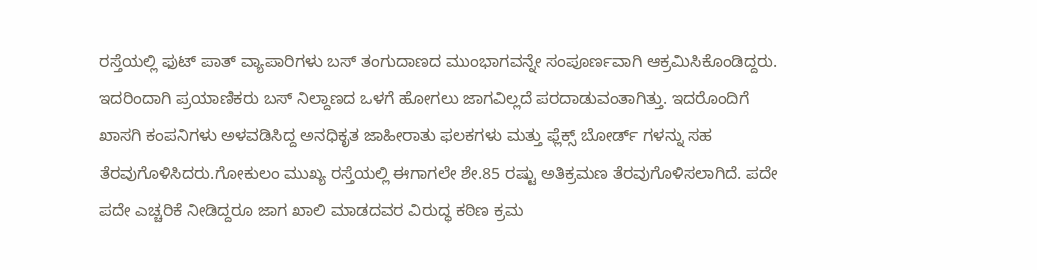ರಸ್ತೆಯಲ್ಲಿ ಫುಟ್ ಪಾತ್ ವ್ಯಾಪಾರಿಗಳು ಬಸ್ ತಂಗುದಾಣದ ಮುಂಭಾಗವನ್ನೇ ಸಂಪೂರ್ಣವಾಗಿ ಆಕ್ರಮಿಸಿಕೊಂಡಿದ್ದರು. ಇದರಿಂದಾಗಿ ಪ್ರಯಾಣಿಕರು ಬಸ್ ನಿಲ್ದಾಣದ ಒಳಗೆ ಹೋಗಲು ಜಾಗವಿಲ್ಲದೆ ಪರದಾಡುವಂತಾಗಿತ್ತು. ಇದರೊಂದಿಗೆ ಖಾಸಗಿ ಕಂಪನಿಗಳು ಅಳವಡಿಸಿದ್ದ ಅನಧಿಕೃತ ಜಾಹೀರಾತು ಫಲಕಗಳು ಮತ್ತು ಫ್ಲೆಕ್ಸ್ ಬೋರ್ಡ್ ಗಳನ್ನು ಸಹ ತೆರವುಗೊಳಿಸಿದರು.ಗೋಕುಲಂ ಮುಖ್ಯ ರಸ್ತೆಯಲ್ಲಿ ಈಗಾಗಲೇ ಶೇ.85 ರಷ್ಟು ಅತಿಕ್ರಮಣ ತೆರವುಗೊಳಿಸಲಾಗಿದೆ. ಪದೇ ಪದೇ ಎಚ್ಚರಿಕೆ ನೀಡಿದ್ದರೂ ಜಾಗ ಖಾಲಿ ಮಾಡದವರ ವಿರುದ್ಧ ಕಠಿಣ ಕ್ರಮ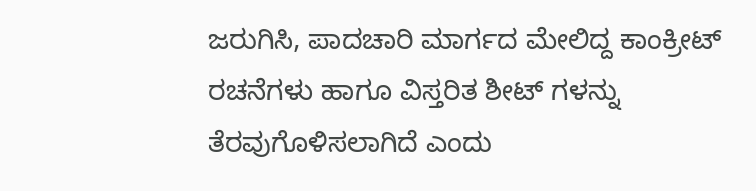ಜರುಗಿಸಿ, ಪಾದಚಾರಿ ಮಾರ್ಗದ ಮೇಲಿದ್ದ ಕಾಂಕ್ರೀಟ್ ರಚನೆಗಳು ಹಾಗೂ ವಿಸ್ತರಿತ ಶೀಟ್ ಗಳನ್ನು ತೆರವುಗೊಳಿಸಲಾಗಿದೆ ಎಂದು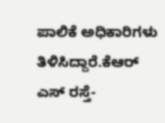ಪಾಲಿಕೆ ಅಧಿಕಾರಿಗಳು ತಿಳಿಸಿದ್ದಾರೆ.ಕೆಆರ್ ಎಸ್ ರಸ್ತೆ-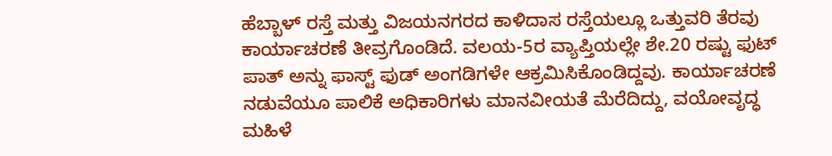ಹೆಬ್ಬಾಳ್ ರಸ್ತೆ ಮತ್ತು ವಿಜಯನಗರದ ಕಾಳಿದಾಸ ರಸ್ತೆಯಲ್ಲೂ ಒತ್ತುವರಿ ತೆರವು ಕಾರ್ಯಾಚರಣೆ ತೀವ್ರಗೊಂಡಿದೆ. ವಲಯ-5ರ ವ್ಯಾಪ್ತಿಯಲ್ಲೇ ಶೇ.20 ರಷ್ಟು ಫುಟ್ ಪಾತ್ ಅನ್ನು ಫಾಸ್ಟ್ ಫುಡ್ ಅಂಗಡಿಗಳೇ ಆಕ್ರಮಿಸಿಕೊಂಡಿದ್ದವು. ಕಾರ್ಯಾಚರಣೆ ನಡುವೆಯೂ ಪಾಲಿಕೆ ಅಧಿಕಾರಿಗಳು ಮಾನವೀಯತೆ ಮೆರೆದಿದ್ದು, ವಯೋವೃದ್ಧ ಮಹಿಳೆ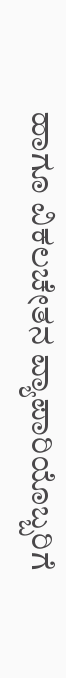ಹಾಗೂ ವಿಕಲಚೇತನ ವ್ಯಾಪಾರಿಯೊಬ್ಬರಿಗೆ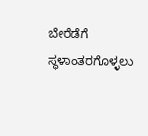ಬೇರೆಡೆಗೆ ಸ್ಥಳಾಂತರಗೊಳ್ಳಲು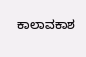ಕಾಲಾವಕಾಶ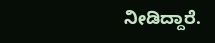ನೀಡಿದ್ದಾರೆ.